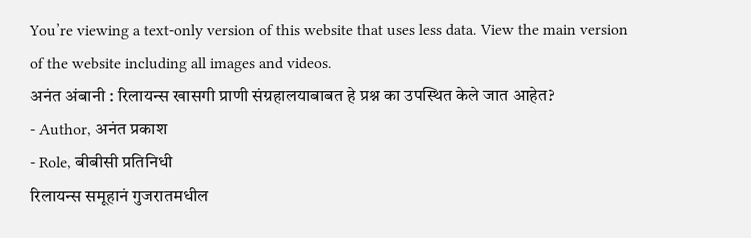You’re viewing a text-only version of this website that uses less data. View the main version of the website including all images and videos.
अनंत अंबानी : रिलायन्स खासगी प्राणी संग्रहालयाबाबत हे प्रश्न का उपस्थित केले जात आहेत?
- Author, अनंत प्रकाश
- Role, बीबीसी प्रतिनिधी
रिलायन्स समूहानं गुजरातमधील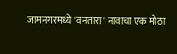जामनगरमध्ये 'वनतारा' नावाचा एक मोठा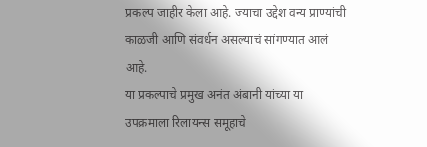प्रकल्प जाहीर केला आहे. ज्याचा उद्देश वन्य प्राण्यांची काळजी आणि संवर्धन असल्याचं सांगण्यात आलं आहे.
या प्रकल्पाचे प्रमुख अनंत अंबानी यांच्या या उपक्रमाला रिलायन्स समूहाचे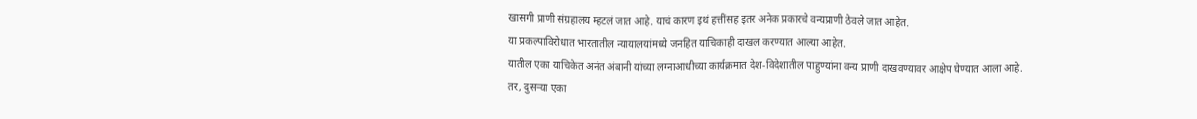खासगी प्राणी संग्रहालय म्हटलं जात आहे. याचं कारण इथं हत्तींसह इतर अनेक प्रकारचे वन्यप्राणी ठेवले जात आहेत.
या प्रकल्पाविरोधात भारतातील न्यायालयांमध्ये जनहित याचिकाही दाखल करण्यात आल्या आहेत.
यातील एका याचिकेत अनंत अंबानी यांच्या लग्नाआधीच्या कार्यक्रमात देश-विदेशातील पाहुण्यांना वन्य प्राणी दाखवण्यावर आक्षेप घेण्यात आला आहे.
तर, दुसऱ्या एका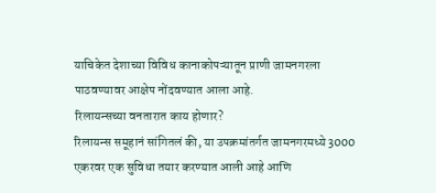याचिकेत देशाच्या विविध कानाकोपऱ्यातून प्राणी जामनगरला पाठवण्यावर आक्षेप नोंदवण्यात आला आहे.
रिलायन्सच्या वनतारात काय होणार?
रिलायन्स समूहानं सांगितलं की, या उपक्रमांतर्गत जामनगरमध्ये 3000 एकरवर एक सुविधा तयार करण्यात आली आहे आणि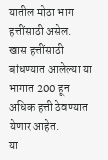यातील मोठा भाग हत्तींसाठी असेल.
खास हत्तींसाठी बांधण्यात आलेल्या या भागात 200 हून अधिक हत्ती ठेवण्यात येणार आहेत.
या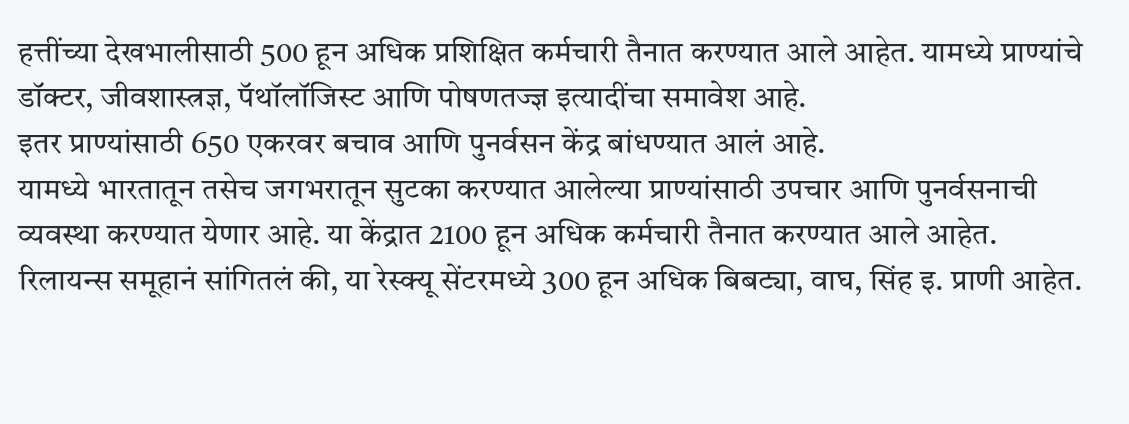हत्तींच्या देखभालीसाठी 500 हून अधिक प्रशिक्षित कर्मचारी तैनात करण्यात आले आहेत. यामध्ये प्राण्यांचे डॉक्टर, जीवशास्त्रज्ञ, पॅथॉलॉजिस्ट आणि पोषणतज्ज्ञ इत्यादींचा समावेश आहे.
इतर प्राण्यांसाठी 650 एकरवर बचाव आणि पुनर्वसन केंद्र बांधण्यात आलं आहे.
यामध्ये भारतातून तसेच जगभरातून सुटका करण्यात आलेल्या प्राण्यांसाठी उपचार आणि पुनर्वसनाची व्यवस्था करण्यात येणार आहे. या केंद्रात 2100 हून अधिक कर्मचारी तैनात करण्यात आले आहेत.
रिलायन्स समूहानं सांगितलं की, या रेस्क्यू सेंटरमध्ये 300 हून अधिक बिबट्या, वाघ, सिंह इ. प्राणी आहेत.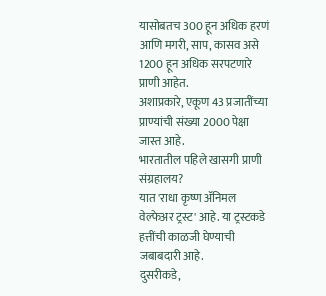यासोबतच 300 हून अधिक हरणं आणि मगरी, साप, कासव असे 1200 हून अधिक सरपटणारे प्राणी आहेत.
अशाप्रकारे, एकूण 43 प्रजातींच्या प्राण्यांची संख्या 2000 पेक्षा जास्त आहे.
भारतातील पहिले खासगी प्राणी संग्रहालय?
यात 'राधा कृष्ण ॲनिमल वेल्फेअर ट्रस्ट' आहे. या ट्रस्टकडे हत्तींची काळजी घेण्याची जबाबदारी आहे.
दुसरीकडे,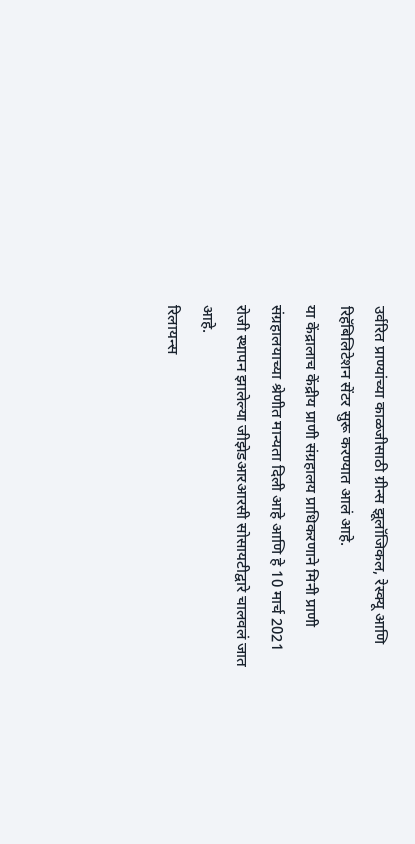उर्वरित प्राण्यांच्या काळजीसाठी ग्रीन्स झूलॉजिकल, रेस्क्यू आणि रिहॅबिलिटेशन सेंटर सुरू करण्यात आलं आहे.
या केंद्रालाच केंद्रीय प्राणी संग्रहालय प्राधिकरणाने मिनी प्राणी संग्रहालयाच्या श्रेणीत मान्यता दिली आहे आणि हे 10 मार्च 2021 रोजी स्थापन झालेल्या जीझेडआरआरसी सोसायटीद्वारे चालवलं जात आहे.
रिलायन्स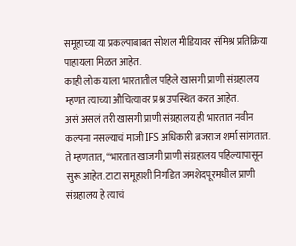समूहाच्या या प्रकल्पाबाबत सोशल मीडियावर संमिश्र प्रतिक्रिया पाहायला मिळत आहेत.
काही लोक याला भारतातील पहिले खासगी प्राणी संग्रहालय म्हणत त्याच्या औचित्यावर प्रश्न उपस्थित करत आहेत.
असं असलं तरी खासगी प्राणी संग्रहालय ही भारतात नवीन कल्पना नसल्याचं माजी IFS अधिकारी ब्रजराज शर्मा सांगतात.
ते म्हणतात, “भारतात खाजगी प्राणी संग्रहालय पहिल्यापासून सुरू आहेत. टाटा समूहाशी निगडित जमशेदपूरमधील प्राणी संग्रहालय हे त्याचं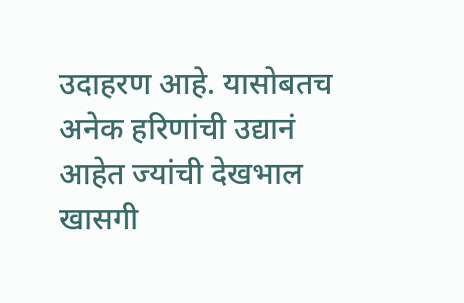उदाहरण आहे. यासोबतच अनेक हरिणांची उद्यानं आहेत ज्यांची देखभाल खासगी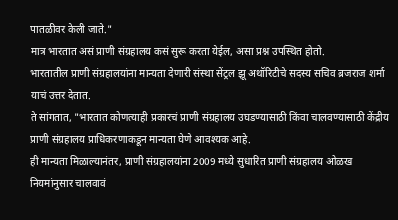पातळीवर केली जाते."
मात्र भारतात असं प्राणी संग्रहालय कसं सुरू करता येईल, असा प्रश्न उपस्थित होतो.
भारतातील प्राणी संग्रहालयांना मान्यता देणारी संस्था सेंट्रल झू अथॉरिटीचे सदस्य सचिव ब्रजराज शर्मा याचं उत्तर देतात.
ते सांगतात, "भारतात कोणत्याही प्रकारचं प्राणी संग्रहालय उघडण्यासाठी किंवा चालवण्यासाठी केंद्रीय प्राणी संग्रहालय प्राधिकरणाकडून मान्यता घेणे आवश्यक आहे.
ही मान्यता मिळाल्यानंतर, प्राणी संग्रहालयांना 2009 मध्ये सुधारित प्राणी संग्रहालय ओळख नियमांनुसार चालवावं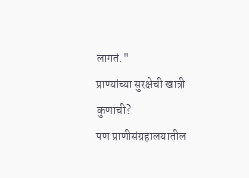लागतं."
प्राण्यांच्या सुरक्षेची खात्री कुणाची?
पण प्राणीसंग्रहालयातील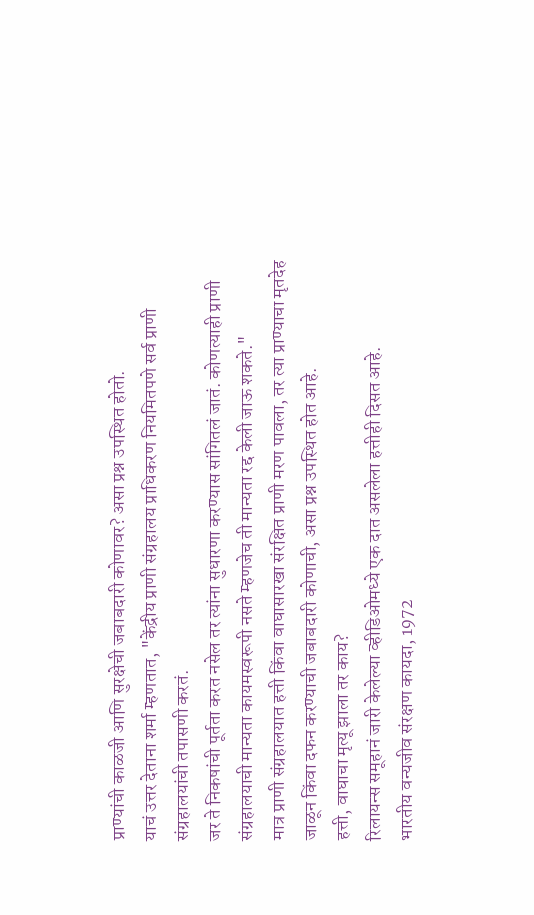प्राण्यांची काळजी आणि सुरक्षेची जबाबदारी कोणावर? असा प्रश्न उपस्थित होतो.
याचं उत्तर देताना शर्मा म्हणतात, "केंद्रीय प्राणी संग्रहालय प्राधिकरण नियमितपणे सर्व प्राणी संग्रहालयांची तपासणी करतं.
जर ते निकषांची पूर्तता करत नसेल तर त्यांना सुधारणा करण्यास सांगितलं जातं. कोणत्याही प्राणी संग्रहालयाची मान्यता कायमस्वरूपी नसते म्हणजेच ती मान्यता रद्द केली जाऊ शकते."
मात्र प्राणी संग्रहालयात हत्ती किंवा वाघासारखा संरक्षित प्राणी मरण पावला, तर त्या प्राण्याचा मृतदेह जाळून किंवा दफन करण्याची जबाबदारी कोणाची, असा प्रश्न उपस्थित होत आहे.
हत्ती, वाघाचा मृत्यू झाला तर काय?
रिलायन्स समूहानं जारी केलेल्या व्हीडिओमध्ये एक दात असलेला हत्तीही दिसत आहे.
भारतीय वन्यजीव संरक्षण कायदा, 1972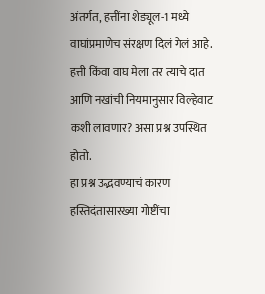अंतर्गत, हत्तींना शेड्यूल-1 मध्ये वाघांप्रमाणेच संरक्षण दिलं गेलं आहे.
हत्ती किंवा वाघ मेला तर त्याचे दात आणि नखांची नियमानुसार विल्हेवाट कशी लावणार? असा प्रश्न उपस्थित होतो.
हा प्रश्न उद्भवण्याचं कारण हस्तिदंतासारख्या गोष्टींचा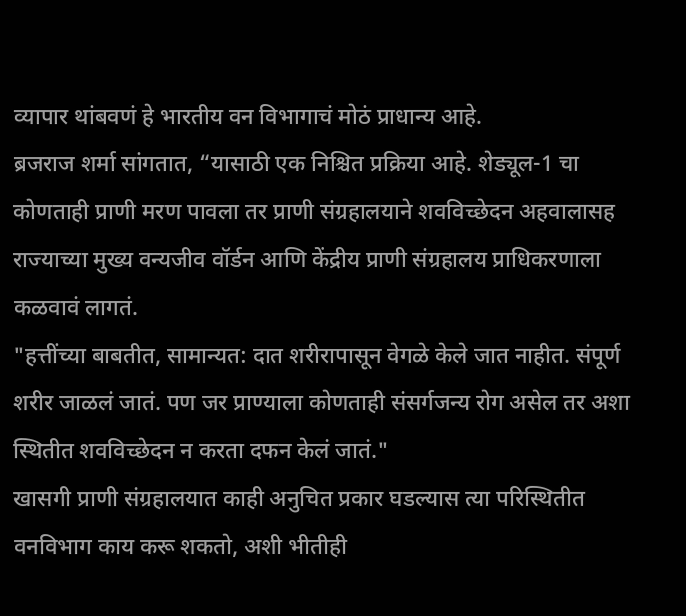व्यापार थांबवणं हे भारतीय वन विभागाचं मोठं प्राधान्य आहे.
ब्रजराज शर्मा सांगतात, “यासाठी एक निश्चित प्रक्रिया आहे. शेड्यूल-1 चा कोणताही प्राणी मरण पावला तर प्राणी संग्रहालयाने शवविच्छेदन अहवालासह राज्याच्या मुख्य वन्यजीव वॉर्डन आणि केंद्रीय प्राणी संग्रहालय प्राधिकरणाला कळवावं लागतं.
"हत्तींच्या बाबतीत, सामान्यत: दात शरीरापासून वेगळे केले जात नाहीत. संपूर्ण शरीर जाळलं जातं. पण जर प्राण्याला कोणताही संसर्गजन्य रोग असेल तर अशा स्थितीत शवविच्छेदन न करता दफन केलं जातं."
खासगी प्राणी संग्रहालयात काही अनुचित प्रकार घडल्यास त्या परिस्थितीत वनविभाग काय करू शकतो, अशी भीतीही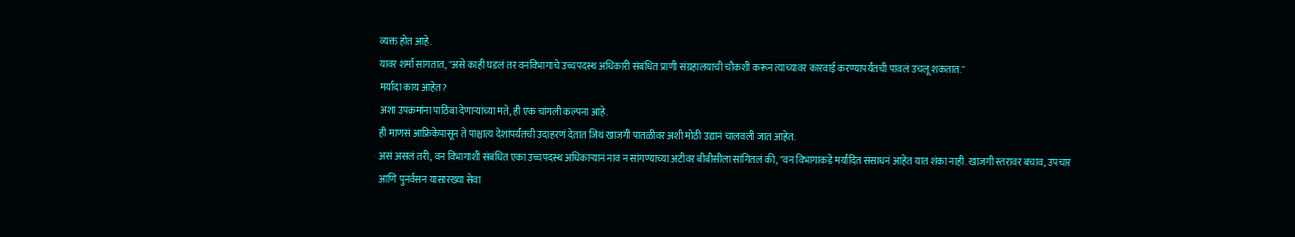व्यक्त होत आहे.
यावर शर्मा सांगतात, "असे काही घडलं तर वनविभागाचे उच्चपदस्थ अधिकारी संबंधित प्राणी संग्रहालयाची चौकशी करून त्याच्यावर कारवाई करण्यापर्यंतची पावलं उचलू शकतात."
मर्यादा काय आहेत?
अशा उपक्रमांना पाठिंबा देणाऱ्यांच्या मते, ही एक चांगली कल्पना आहे.
ही माणसं आफ्रिकेपासून ते पाश्चात्य देशांपर्यंतची उदाहरणं देतात जिथं खाजगी पातळीवर अशी मोठी उद्यानं चालवली जात आहेत.
असं असलं तरी, वन विभागाशी संबंधित एका उच्चपदस्थ अधिकाऱ्यानं नाव न सांगण्याच्या अटीवर बीबीसीला सांगितलं की, "वन विभागाकडे मर्यादित संसाधनं आहेत यात शंका नाही. खाजगी स्तरावर बचाव, उपचार आणि पुनर्वसन यासारख्या सेवा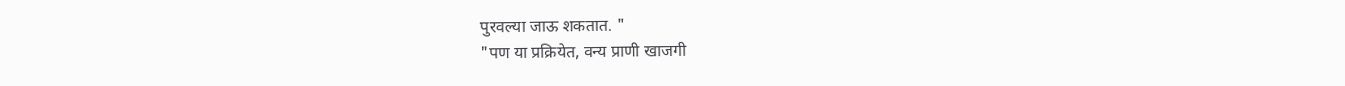पुरवल्या जाऊ शकतात. "
"पण या प्रक्रियेत, वन्य प्राणी खाजगी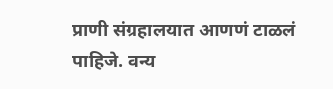प्राणी संग्रहालयात आणणं टाळलं पाहिजे. वन्य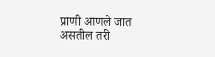प्राणी आणले जात असतील तरी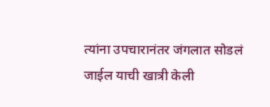त्यांना उपचारानंतर जंगलात सोडलं जाईल याची खात्री केली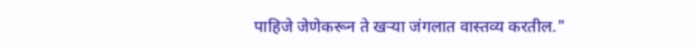पाहिजे जेणेकरून ते खऱ्या जंगलात वास्तव्य करतील."